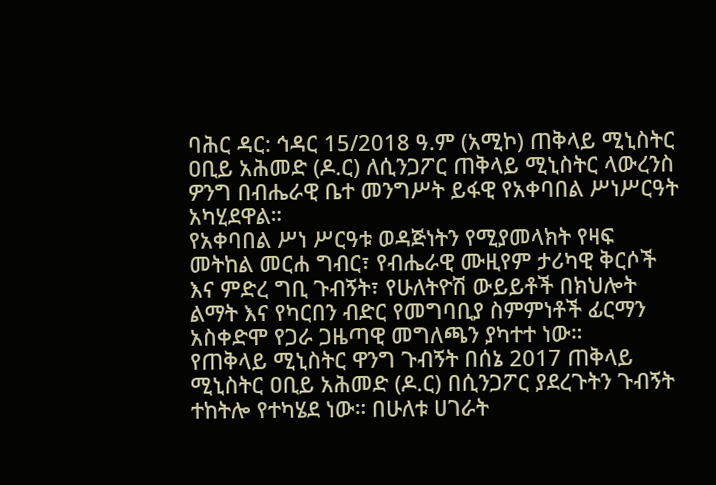ባሕር ዳር: ኅዳር 15/2018 ዓ.ም (አሚኮ) ጠቅላይ ሚኒስትር ዐቢይ አሕመድ (ዶ.ር) ለሲንጋፖር ጠቅላይ ሚኒስትር ላውረንስ ዎንግ በብሔራዊ ቤተ መንግሥት ይፋዊ የአቀባበል ሥነሥርዓት አካሂደዋል።
የአቀባበል ሥነ ሥርዓቱ ወዳጅነትን የሚያመላክት የዛፍ መትከል መርሐ ግብር፣ የብሔራዊ ሙዚየም ታሪካዊ ቅርሶች እና ምድረ ግቢ ጉብኝት፣ የሁለትዮሽ ውይይቶች በክህሎት ልማት እና የካርበን ብድር የመግባቢያ ስምምነቶች ፊርማን አስቀድሞ የጋራ ጋዜጣዊ መግለጫን ያካተተ ነው።
የጠቅላይ ሚኒስትር ዋንግ ጉብኝት በሰኔ 2017 ጠቅላይ ሚኒስትር ዐቢይ አሕመድ (ዶ.ር) በሲንጋፖር ያደረጉትን ጉብኝት ተከትሎ የተካሄደ ነው። በሁለቱ ሀገራት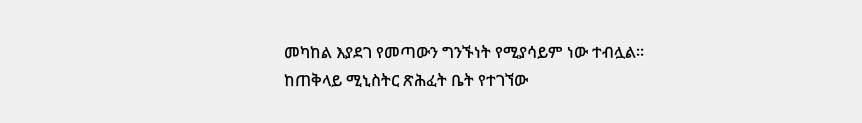መካከል እያደገ የመጣውን ግንኙነት የሚያሳይም ነው ተብሏል።
ከጠቅላይ ሚኒስትር ጽሕፈት ቤት የተገኘው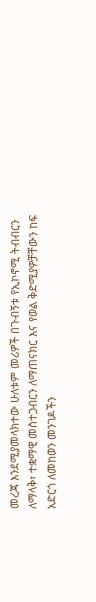መረጃ እንደሚያመላክተው ሁለቱም መሪዎች በጉብኝቱ የኢኮኖሚ ትብብርን ለማላቅ፣ ተቋማዊ መስተጋብርን ለማጠናክር እና የወል ቅድሚያዎቻቸውን ከፍ አድርጎ ለመከወን መንገዶችን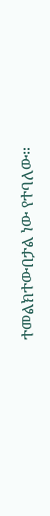ተመልክተውበታል ነው የተባለው።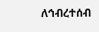ለኅብረተሰብ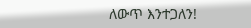ለውጥ እንተጋለን!